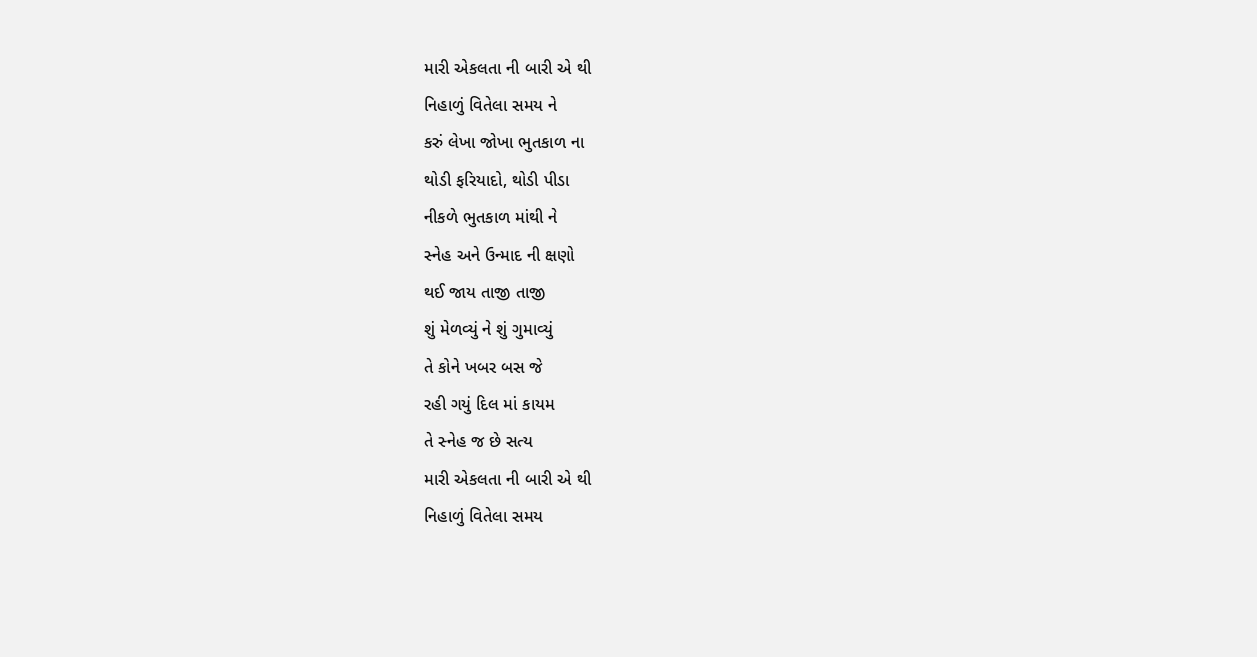મારી એકલતા ની બારી એ થી
નિહાળું વિતેલા સમય ને
કરું લેખા જોખા ભુતકાળ ના
થોડી ફરિયાદો, થોડી પીડા
નીકળે ભુતકાળ માંથી ને
સ્નેહ અને ઉન્માદ ની ક્ષણો
થઈ જાય તાજી તાજી
શું મેળવ્યું ને શું ગુમાવ્યું
તે કોને ખબર બસ જે
રહી ગયું દિલ માં કાયમ
તે સ્નેહ જ છે સત્ય
મારી એકલતા ની બારી એ થી
નિહાળું વિતેલા સમય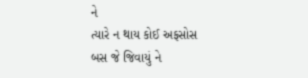ને
ત્યારે ન થાય કોઈ અફસોસ
બસ જે જિવાયું ને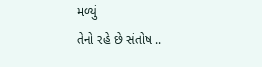મળ્યું
તેનો રહે છે સંતોષ ..